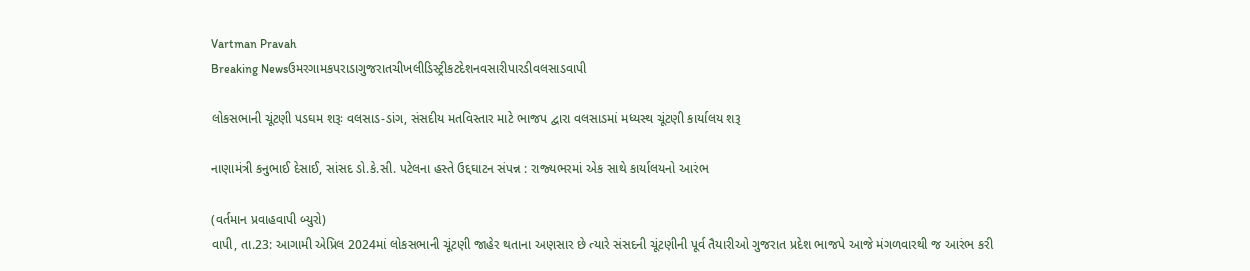Vartman Pravah
Breaking Newsઉમરગામકપરાડાગુજરાતચીખલીડિસ્ટ્રીકટદેશનવસારીપારડીવલસાડવાપી

લોકસભાની ચૂંટણી પડઘમ શરૂઃ વલસાડ-ડાંગ, સંસદીય મતવિસ્તાર માટે ભાજપ દ્વારા વલસાડમાં મધ્યસ્થ ચૂંટણી કાર્યાલય શરૂ

નાણામંત્રી કનુભાઈ દેસાઈ, સાંસદ ડો.કે.સી. પટેલના હસ્‍તે ઉદ્દઘાટન સંપન્ન : રાજ્‍યભરમાં એક સાથે કાર્યાલયનો આરંભ

(વર્તમાન પ્રવાહવાપી બ્‍યુરો)
વાપી, તા.23: આગામી એપ્રિલ 2024માં લોકસભાની ચૂંટણી જાહેર થતાના અણસાર છે ત્‍યારે સંસદની ચૂંટણીની પૂર્વ તૈયારીઓ ગુજરાત પ્રદેશ ભાજપે આજે મંગળવારથી જ આરંભ કરી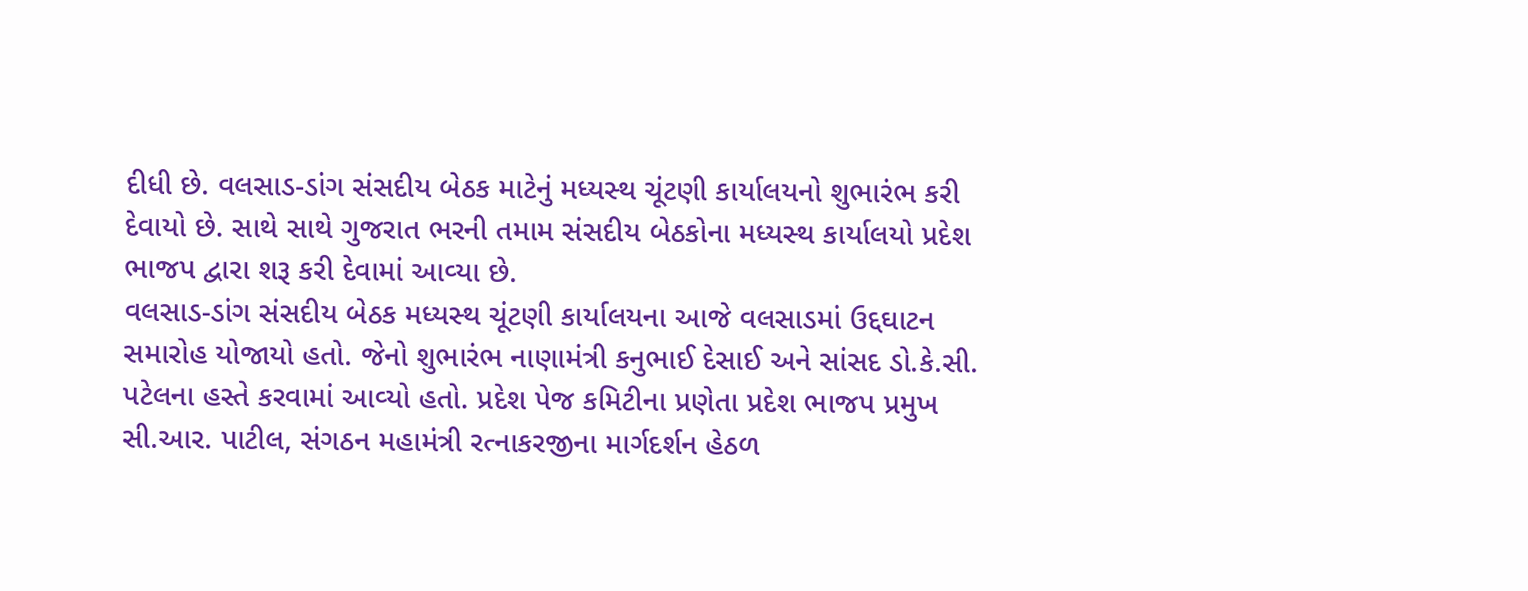દીધી છે. વલસાડ-ડાંગ સંસદીય બેઠક માટેનું મધ્‍યસ્‍થ ચૂંટણી કાર્યાલયનો શુભારંભ કરી દેવાયો છે. સાથે સાથે ગુજરાત ભરની તમામ સંસદીય બેઠકોના મધ્‍યસ્‍થ કાર્યાલયો પ્રદેશ ભાજપ દ્વારા શરૂ કરી દેવામાં આવ્‍યા છે.
વલસાડ-ડાંગ સંસદીય બેઠક મધ્‍યસ્‍થ ચૂંટણી કાર્યાલયના આજે વલસાડમાં ઉદ્દઘાટન સમારોહ યોજાયો હતો. જેનો શુભારંભ નાણામંત્રી કનુભાઈ દેસાઈ અને સાંસદ ડો.કે.સી. પટેલના હસ્‍તે કરવામાં આવ્‍યો હતો. પ્રદેશ પેજ કમિટીના પ્રણેતા પ્રદેશ ભાજપ પ્રમુખ સી.આર. પાટીલ, સંગઠન મહામંત્રી રત્‍નાકરજીના માર્ગદર્શન હેઠળ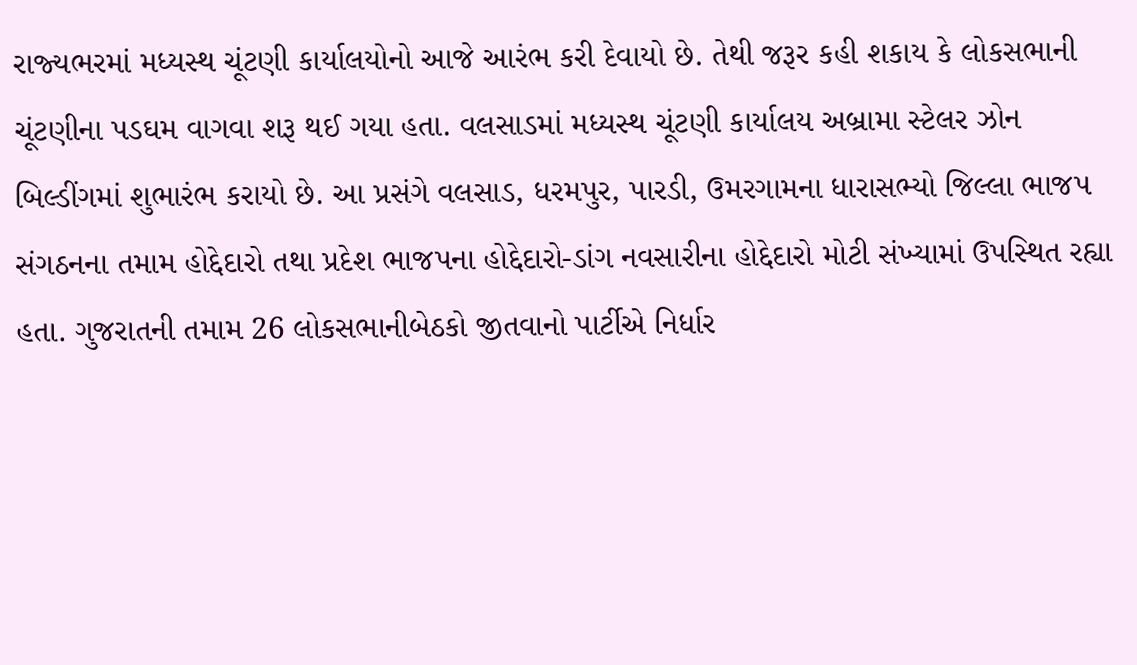રાજ્‍યભરમાં મધ્‍યસ્‍થ ચૂંટણી કાર્યાલયોનો આજે આરંભ કરી દેવાયો છે. તેથી જરૂર કહી શકાય કે લોકસભાની ચૂંટણીના પડઘમ વાગવા શરૂ થઈ ગયા હતા. વલસાડમાં મધ્‍યસ્‍થ ચૂંટણી કાર્યાલય અબ્રામા સ્‍ટેલર ઝોન બિલ્‍ડીંગમાં શુભારંભ કરાયો છે. આ પ્રસંગે વલસાડ, ધરમપુર, પારડી, ઉમરગામના ધારાસભ્‍યો જિલ્લા ભાજપ સંગઠનના તમામ હોદ્દેદારો તથા પ્રદેશ ભાજપના હોદ્દેદારો-ડાંગ નવસારીના હોદ્દેદારો મોટી સંખ્‍યામાં ઉપસ્‍થિત રહ્યા હતા. ગુજરાતની તમામ 26 લોકસભાનીબેઠકો જીતવાનો પાર્ટીએ નિર્ધાર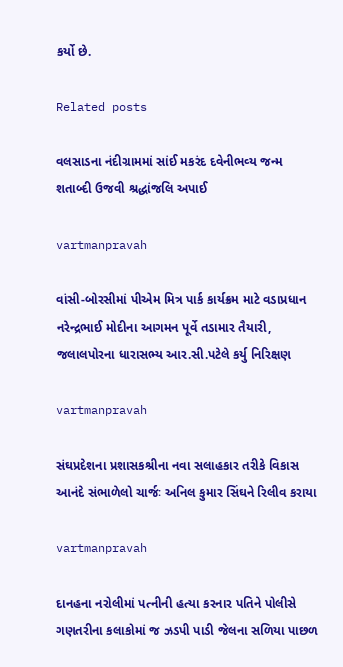કર્યો છે.

Related posts

વલસાડના નંદીગ્રામમાં સાંઈ મકરંદ દવેનીભવ્‍ય જન્‍મ શતાબ્‍દી ઉજવી શ્રદ્ધાંજલિ અપાઈ

vartmanpravah

વાંસી-બોરસીમાં પીએમ મિત્ર પાર્ક કાર્યક્રમ માટે વડાપ્રધાન નરેન્‍દ્રભાઈ મોદીના આગમન પૂર્વે તડામાર તૈયારી, જલાલપોરના ધારાસભ્‍ય આર.સી.પટેલે કર્યુ નિરિક્ષણ

vartmanpravah

સંઘપ્રદેશના પ્રશાસકશ્રીના નવા સલાહકાર તરીકે વિકાસ આનંદે સંભાળેલો ચાર્જઃ અનિલ કુમાર સિંઘને રિલીવ કરાયા

vartmanpravah

દાનહના નરોલીમાં પત્‍નીની હત્‍યા કરનાર પતિને પોલીસે ગણતરીના કલાકોમાં જ ઝડપી પાડી જેલના સળિયા પાછળ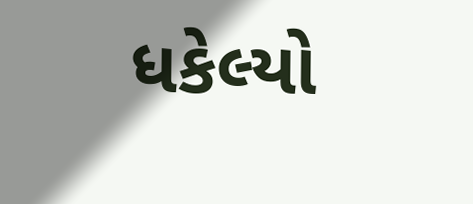ધકેલ્‍યો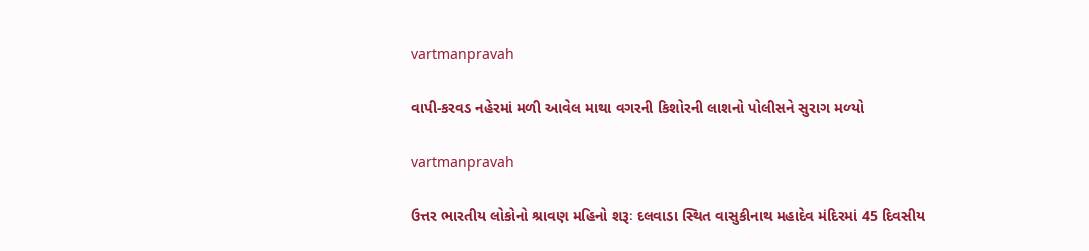vartmanpravah

વાપી-કરવડ નહેરમાં મળી આવેલ માથા વગરની કિશોરની લાશનો પોલીસને સુરાગ મળ્‍યો

vartmanpravah

ઉત્તર ભારતીય લોકોનો શ્રાવણ મહિનો શરૂઃ દલવાડા સ્‍થિત વાસુકીનાથ મહાદેવ મંદિરમાં 45 દિવસીય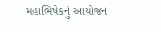મહાભિષેકનું આયોજન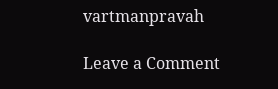vartmanpravah

Leave a Comment